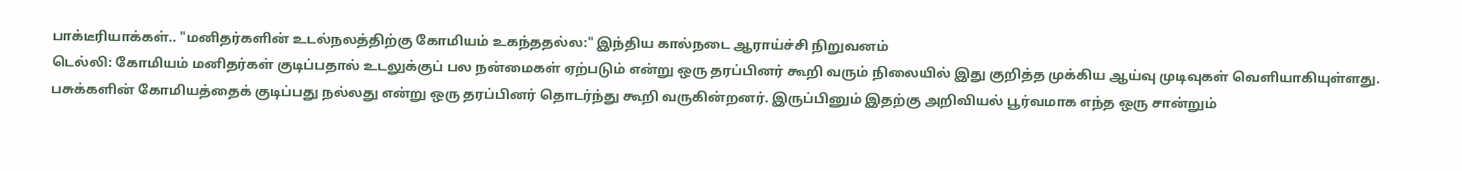பாக்டீரியாக்கள்.. "மனிதர்களின் உடல்நலத்திற்கு கோமியம் உகந்ததல்ல:" இந்திய கால்நடை ஆராய்ச்சி நிறுவனம்
டெல்லி: கோமியம் மனிதர்கள் குடிப்பதால் உடலுக்குப் பல நன்மைகள் ஏற்படும் என்று ஒரு தரப்பினர் கூறி வரும் நிலையில் இது குறித்த முக்கிய ஆய்வு முடிவுகள் வெளியாகியுள்ளது.
பசுக்களின் கோமியத்தைக் குடிப்பது நல்லது என்று ஒரு தரப்பினர் தொடர்ந்து கூறி வருகின்றனர். இருப்பினும் இதற்கு அறிவியல் பூர்வமாக எந்த ஒரு சான்றும்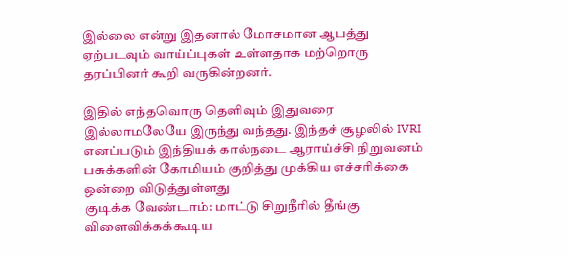இல்லை என்று இதனால் மோசமான ஆபத்து ஏற்படவும் வாய்ப்புகள் உள்ளதாக மற்றொரு தரப்பினர் கூறி வருகின்றனர்.

இதில் எந்தவொரு தெளிவும் இதுவரை இல்லாமலேயே இருந்து வந்தது. இந்தச் சூழலில் IVRI எனப்படும் இந்தியக் கால்நடை ஆராய்ச்சி நிறுவனம் பசுக்களின் கோமியம் குறித்து முக்கிய எச்சரிக்கை ஒன்றை விடுத்துள்ளது
குடிக்க வேண்டாம்: மாட்டு சிறுநீரில் தீங்கு விளைவிக்கக்கூடிய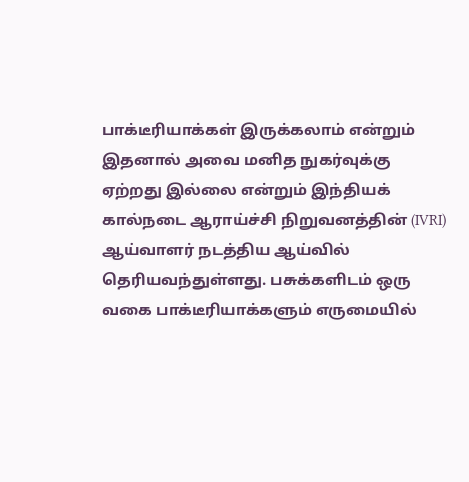பாக்டீரியாக்கள் இருக்கலாம் என்றும் இதனால் அவை மனித நுகர்வுக்கு ஏற்றது இல்லை என்றும் இந்தியக் கால்நடை ஆராய்ச்சி நிறுவனத்தின் (IVRI) ஆய்வாளர் நடத்திய ஆய்வில் தெரியவந்துள்ளது. பசுக்களிடம் ஒரு வகை பாக்டீரியாக்களும் எருமையில்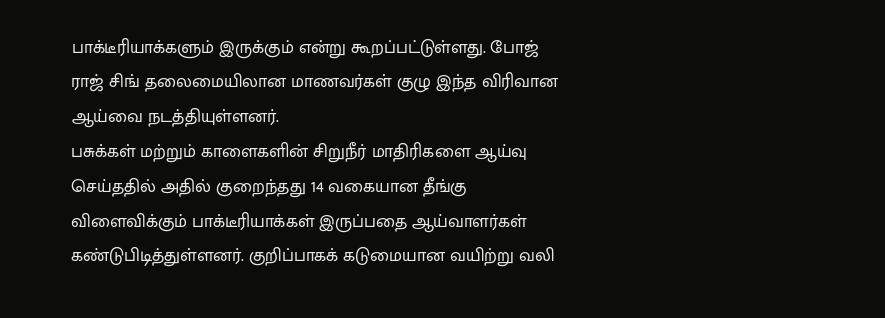பாக்டீரியாக்களும் இருக்கும் என்று கூறப்பட்டுள்ளது. போஜ் ராஜ் சிங் தலைமையிலான மாணவர்கள் குழு இந்த விரிவான ஆய்வை நடத்தியுள்ளனர்.
பசுக்கள் மற்றும் காளைகளின் சிறுநீர் மாதிரிகளை ஆய்வு செய்ததில் அதில் குறைந்தது 14 வகையான தீங்கு விளைவிக்கும் பாக்டீரியாக்கள் இருப்பதை ஆய்வாளர்கள் கண்டுபிடித்துள்ளனர். குறிப்பாகக் கடுமையான வயிற்று வலி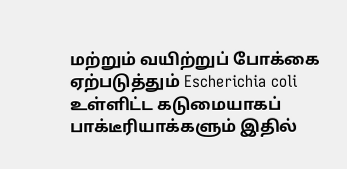மற்றும் வயிற்றுப் போக்கை ஏற்படுத்தும் Escherichia coli உள்ளிட்ட கடுமையாகப் பாக்டீரியாக்களும் இதில்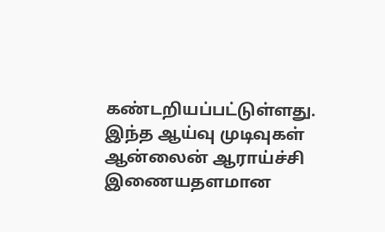கண்டறியப்பட்டுள்ளது. இந்த ஆய்வு முடிவுகள் ஆன்லைன் ஆராய்ச்சி இணையதளமான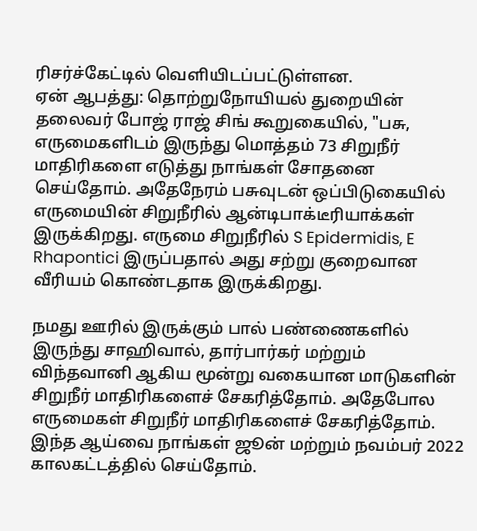ரிசர்ச்கேட்டில் வெளியிடப்பட்டுள்ளன.
ஏன் ஆபத்து: தொற்றுநோயியல் துறையின் தலைவர் போஜ் ராஜ் சிங் கூறுகையில், "பசு, எருமைகளிடம் இருந்து மொத்தம் 73 சிறுநீர் மாதிரிகளை எடுத்து நாங்கள் சோதனை செய்தோம். அதேநேரம் பசுவுடன் ஒப்பிடுகையில் எருமையின் சிறுநீரில் ஆன்டிபாக்டீரியாக்கள் இருக்கிறது. எருமை சிறுநீரில் S Epidermidis, E Rhapontici இருப்பதால் அது சற்று குறைவான வீரியம் கொண்டதாக இருக்கிறது.

நமது ஊரில் இருக்கும் பால் பண்ணைகளில் இருந்து சாஹிவால், தார்பார்கர் மற்றும் விந்தவானி ஆகிய மூன்று வகையான மாடுகளின் சிறுநீர் மாதிரிகளைச் சேகரித்தோம். அதேபோல எருமைகள் சிறுநீர் மாதிரிகளைச் சேகரித்தோம். இந்த ஆய்வை நாங்கள் ஜூன் மற்றும் நவம்பர் 2022 காலகட்டத்தில் செய்தோம்.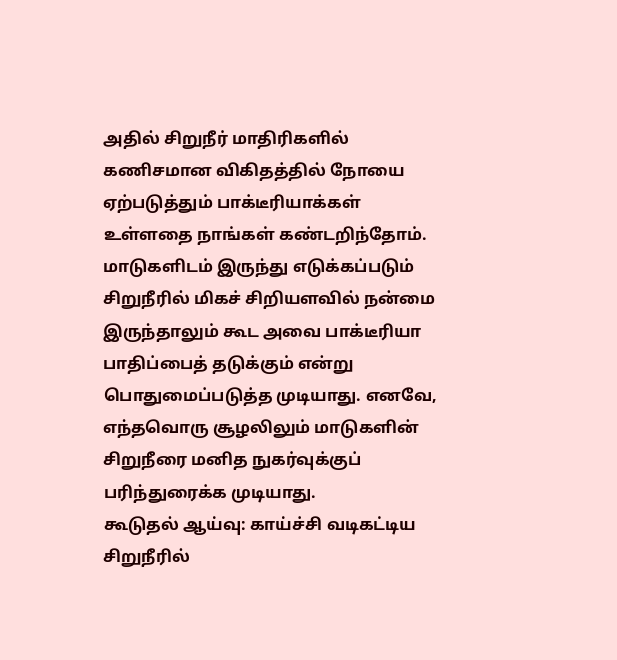அதில் சிறுநீர் மாதிரிகளில் கணிசமான விகிதத்தில் நோயை ஏற்படுத்தும் பாக்டீரியாக்கள் உள்ளதை நாங்கள் கண்டறிந்தோம். மாடுகளிடம் இருந்து எடுக்கப்படும் சிறுநீரில் மிகச் சிறியளவில் நன்மை இருந்தாலும் கூட அவை பாக்டீரியா பாதிப்பைத் தடுக்கும் என்று பொதுமைப்படுத்த முடியாது. எனவே, எந்தவொரு சூழலிலும் மாடுகளின் சிறுநீரை மனித நுகர்வுக்குப் பரிந்துரைக்க முடியாது.
கூடுதல் ஆய்வு: காய்ச்சி வடிகட்டிய சிறுநீரில்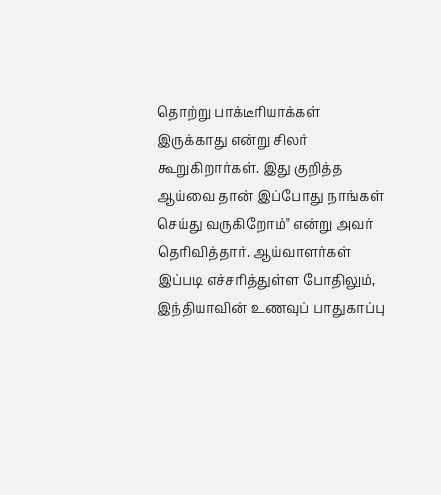தொற்று பாக்டீரியாக்கள் இருக்காது என்று சிலர் கூறுகிறார்கள். இது குறித்த ஆய்வை தான் இப்போது நாங்கள் செய்து வருகிறோம்" என்று அவர் தெரிவித்தார். ஆய்வாளர்கள் இப்படி எச்சரித்துள்ள போதிலும், இந்தியாவின் உணவுப் பாதுகாப்பு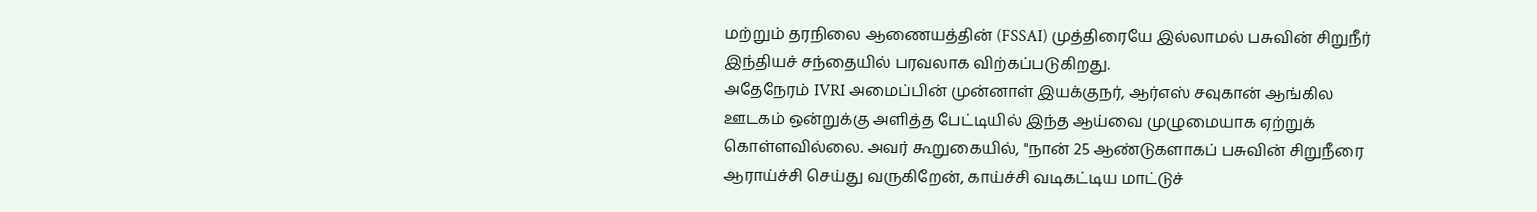மற்றும் தரநிலை ஆணையத்தின் (FSSAI) முத்திரையே இல்லாமல் பசுவின் சிறுநீர் இந்தியச் சந்தையில் பரவலாக விற்கப்படுகிறது.
அதேநேரம் IVRI அமைப்பின் முன்னாள் இயக்குநர், ஆர்எஸ் சவுகான் ஆங்கில ஊடகம் ஒன்றுக்கு அளித்த பேட்டியில் இந்த ஆய்வை முழுமையாக ஏற்றுக் கொள்ளவில்லை. அவர் கூறுகையில், "நான் 25 ஆண்டுகளாகப் பசுவின் சிறுநீரை ஆராய்ச்சி செய்து வருகிறேன், காய்ச்சி வடிகட்டிய மாட்டுச்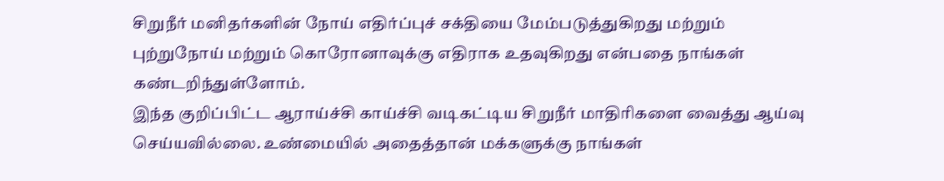சிறுநீர் மனிதர்களின் நோய் எதிர்ப்புச் சக்தியை மேம்படுத்துகிறது மற்றும் புற்றுநோய் மற்றும் கொரோனாவுக்கு எதிராக உதவுகிறது என்பதை நாங்கள் கண்டறிந்துள்ளோம்.
இந்த குறிப்பிட்ட ஆராய்ச்சி காய்ச்சி வடிகட்டிய சிறுநீர் மாதிரிகளை வைத்து ஆய்வு செய்யவில்லை. உண்மையில் அதைத்தான் மக்களுக்கு நாங்கள்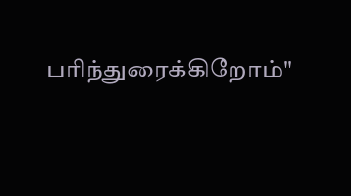பரிந்துரைக்கிறோம்"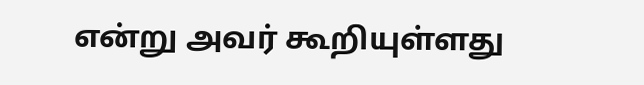என்று அவர் கூறியுள்ளது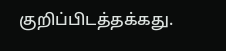குறிப்பிடத்தக்கது.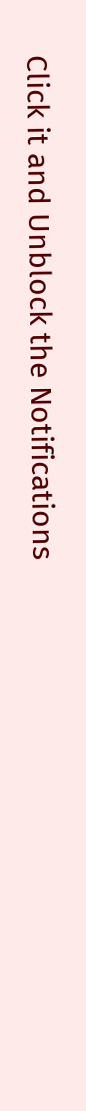Click it and Unblock the Notifications